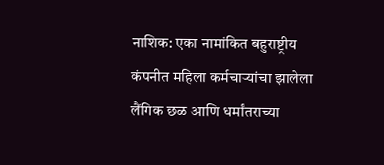नाशिक: एका नामांकित बहुराष्ट्रीय कंपनीत महिला कर्मचाऱ्यांचा झालेला लैंगिक छळ आणि धर्मांतराच्या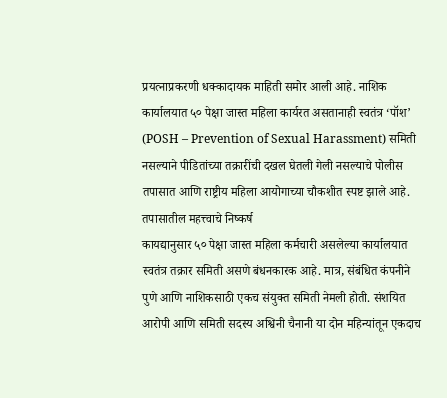प्रयत्नाप्रकरणी धक्कादायक माहिती समोर आली आहे. नाशिक कार्यालयात ५० पेक्षा जास्त महिला कार्यरत असतानाही स्वतंत्र ‘पॉश’ (POSH – Prevention of Sexual Harassment) समिती नसल्याने पीडितांच्या तक्रारींची दखल घेतली गेली नसल्याचे पोलीस तपासात आणि राष्ट्रीय महिला आयोगाच्या चौकशीत स्पष्ट झाले आहे.
तपासातील महत्त्वाचे निष्कर्ष
कायद्यानुसार ५० पेक्षा जास्त महिला कर्मचारी असलेल्या कार्यालयात स्वतंत्र तक्रार समिती असणे बंधनकारक आहे. मात्र, संबंधित कंपनीने पुणे आणि नाशिकसाठी एकच संयुक्त समिती नेमली होती. संशयित आरोपी आणि समिती सदस्य अश्विनी चैनानी या दोन महिन्यांतून एकदाच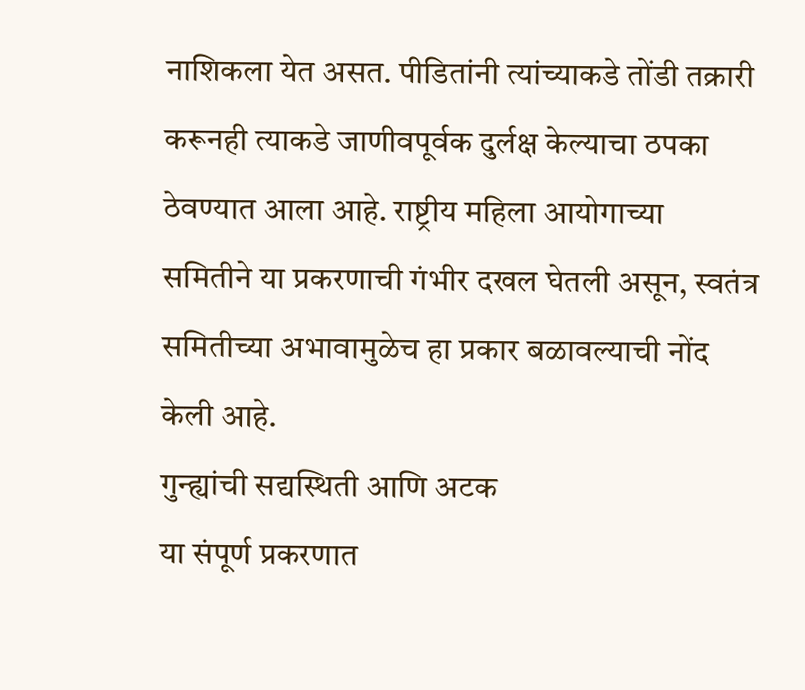नाशिकला येत असत. पीडितांनी त्यांच्याकडे तोंडी तक्रारी करूनही त्याकडे जाणीवपूर्वक दुर्लक्ष केल्याचा ठपका ठेवण्यात आला आहे. राष्ट्रीय महिला आयोगाच्या समितीने या प्रकरणाची गंभीर दखल घेतली असून, स्वतंत्र समितीच्या अभावामुळेच हा प्रकार बळावल्याची नोंद केली आहे.
गुन्ह्यांची सद्यस्थिती आणि अटक
या संपूर्ण प्रकरणात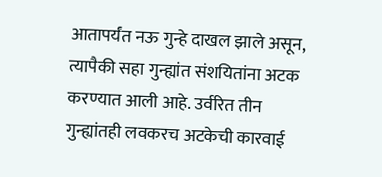आतापर्यंत नऊ गुन्हे दाखल झाले असून, त्यापैकी सहा गुन्ह्यांत संशयितांना अटक करण्यात आली आहे. उर्वरित तीन गुन्ह्यांतही लवकरच अटकेची कारवाई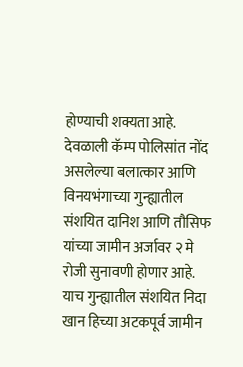होण्याची शक्यता आहे. देवळाली कॅम्प पोलिसांत नोंद असलेल्या बलात्कार आणि विनयभंगाच्या गुन्ह्यातील संशयित दानिश आणि तौसिफ यांच्या जामीन अर्जावर २ मे रोजी सुनावणी होणार आहे. याच गुन्ह्यातील संशयित निदा खान हिच्या अटकपूर्व जामीन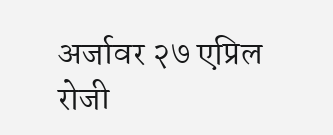अर्जावर २७ एप्रिल रोजी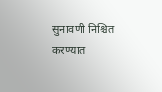सुनावणी निश्चित करण्यात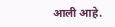आली आहे.